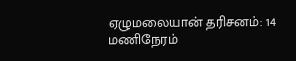ஏழுமலையான் தரிசனம்: 14 மணிநேரம்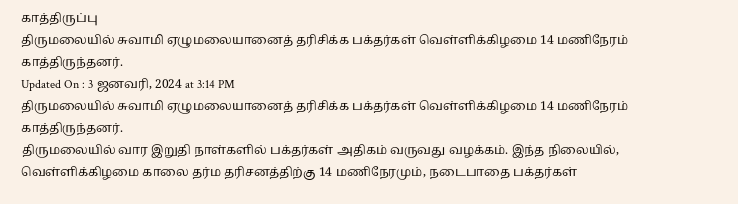காத்திருப்பு
திருமலையில் சுவாமி ஏழுமலையானைத் தரிசிக்க பக்தர்கள் வெள்ளிக்கிழமை 14 மணிநேரம் காத்திருந்தனர்.
Updated On : 3 ஜனவரி, 2024 at 3:14 PM
திருமலையில் சுவாமி ஏழுமலையானைத் தரிசிக்க பக்தர்கள் வெள்ளிக்கிழமை 14 மணிநேரம் காத்திருந்தனர்.
திருமலையில் வார இறுதி நாள்களில் பக்தர்கள் அதிகம் வருவது வழக்கம். இந்த நிலையில், வெள்ளிக்கிழமை காலை தர்ம தரிசனத்திற்கு 14 மணிநேரமும், நடைபாதை பக்தர்கள்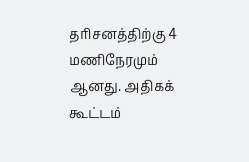தரிசனத்திற்கு 4 மணிநேரமும் ஆனது. அதிகக் கூட்டம்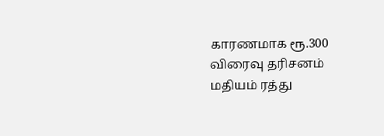காரணமாக ரூ.300 விரைவு தரிசனம் மதியம் ரத்து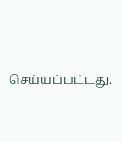செய்யப்பட்டது.